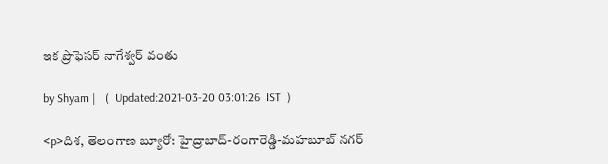ఇక ప్రొఫెసర్ నాగేశ్వర్ వంతు

by Shyam |   (  Updated:2021-03-20 03:01:26  IST  )

<p>దిశ, తెలంగాణ బ్యూరో: హైద్రాబాద్-రంగారెడ్డి-మహబూబ్ నగర్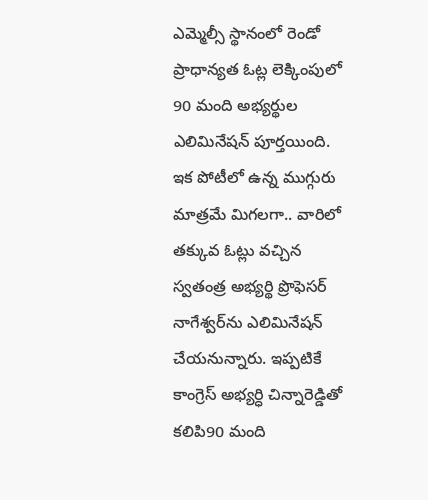ఎమ్మెల్సీ స్థానంలో రెండో ప్రాధాన్యత ఓట్ల లెక్కింపులో 90 మంది అభ్యర్థుల ఎలిమినేషన్ పూర్తయింది. ఇక పోటీలో ఉన్న ముగ్గురు మాత్రమే మిగలగా.. వారిలో తక్కువ ఓట్లు వచ్చిన స్వతంత్ర అభ్యర్థి ప్రొఫెసర్ నాగేశ్వర్‌ను ఎలిమినేషన్ చేయనున్నారు. ఇప్పటికే కాంగ్రెస్ అభ్యర్ధి చిన్నారెడ్డితో కలిపి90 మంది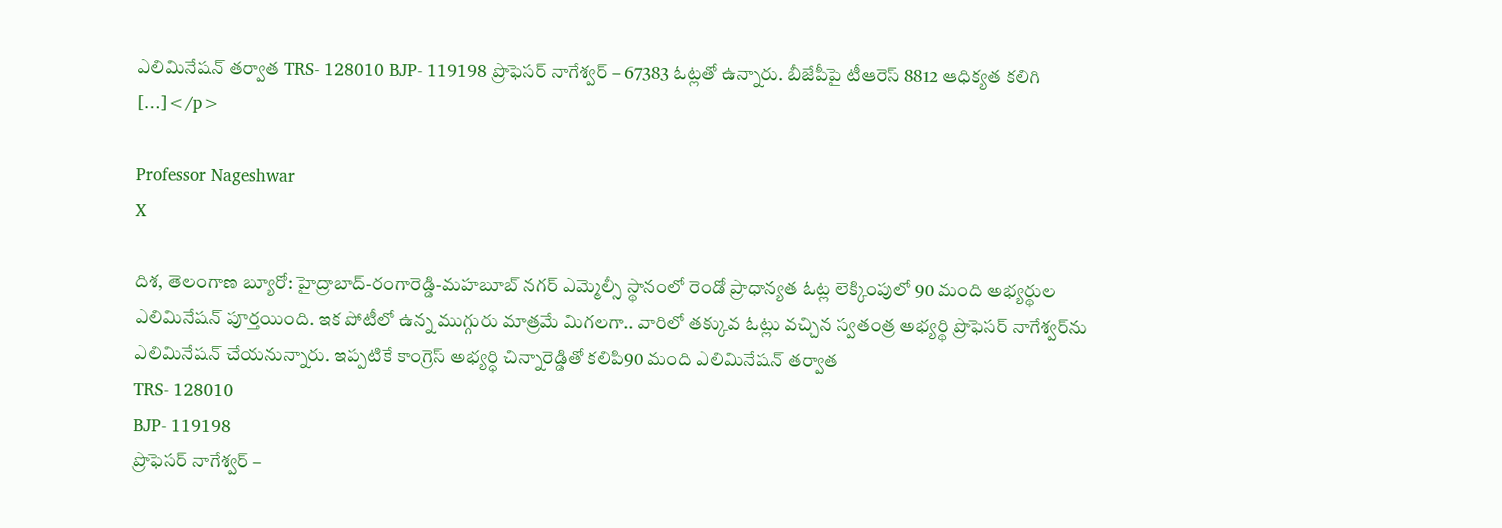ఎలిమినేషన్ తర్వాత TRS- 128010 BJP- 119198 ప్రొఫెసర్ నాగేశ్వర్ – 67383 ఓట్లతో ఉన్నారు. బీజేపీపై టీఆరెస్ 8812 ఆధిక్యత కలిగి […]</p>

Professor Nageshwar
X

దిశ, తెలంగాణ బ్యూరో: హైద్రాబాద్-రంగారెడ్డి-మహబూబ్ నగర్ ఎమ్మెల్సీ స్థానంలో రెండో ప్రాధాన్యత ఓట్ల లెక్కింపులో 90 మంది అభ్యర్థుల ఎలిమినేషన్ పూర్తయింది. ఇక పోటీలో ఉన్న ముగ్గురు మాత్రమే మిగలగా.. వారిలో తక్కువ ఓట్లు వచ్చిన స్వతంత్ర అభ్యర్థి ప్రొఫెసర్ నాగేశ్వర్‌ను ఎలిమినేషన్ చేయనున్నారు. ఇప్పటికే కాంగ్రెస్ అభ్యర్ధి చిన్నారెడ్డితో కలిపి90 మంది ఎలిమినేషన్ తర్వాత
TRS- 128010
BJP- 119198
ప్రొఫెసర్ నాగేశ్వర్ –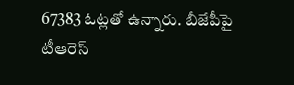67383 ఓట్లతో ఉన్నారు. బీజేపీపై టీఆరెస్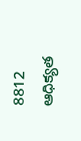8812 ఆధిక్యత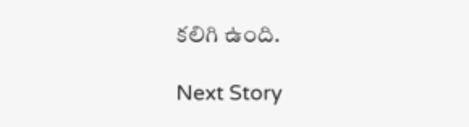కలిగి ఉంది.

Next Story